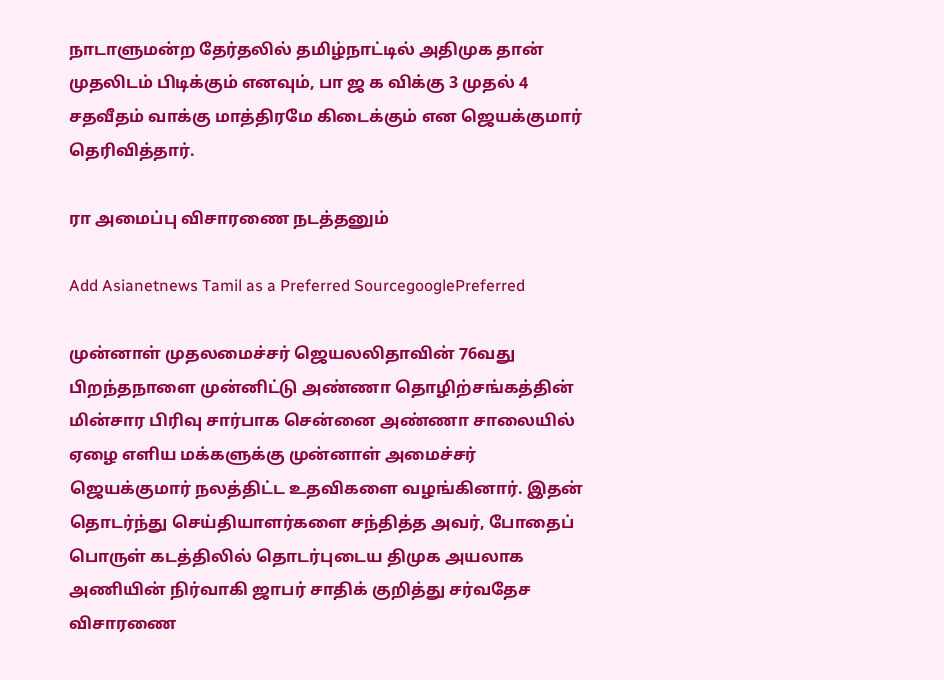நாடாளுமன்ற தேர்தலில் தமிழ்நாட்டில் அதிமுக தான் முதலிடம் பிடிக்கும் எனவும், பா ஜ க விக்கு 3 முதல் 4 சதவீதம் வாக்கு மாத்திரமே கிடைக்கும் என ஜெயக்குமார் தெரிவித்தார்.

ரா அமைப்பு விசாரணை நடத்தனும்

Add Asianetnews Tamil as a Preferred SourcegooglePreferred

முன்னாள் முதலமைச்சர் ஜெயலலிதாவின் 76வது பிறந்தநாளை முன்னிட்டு அண்ணா தொழிற்சங்கத்தின் மின்சார பிரிவு சார்பாக சென்னை அண்ணா சாலையில் ஏழை எளிய மக்களுக்கு முன்னாள் அமைச்சர் ஜெயக்குமார் நலத்திட்ட உதவிகளை வழங்கினார். இதன் தொடர்ந்து செய்தியாளர்களை சந்தித்த அவர், போதைப் பொருள் கடத்திலில் தொடர்புடைய திமுக அயலாக அணியின் நிர்வாகி ஜாபர் சாதிக் குறித்து சர்வதேச விசாரணை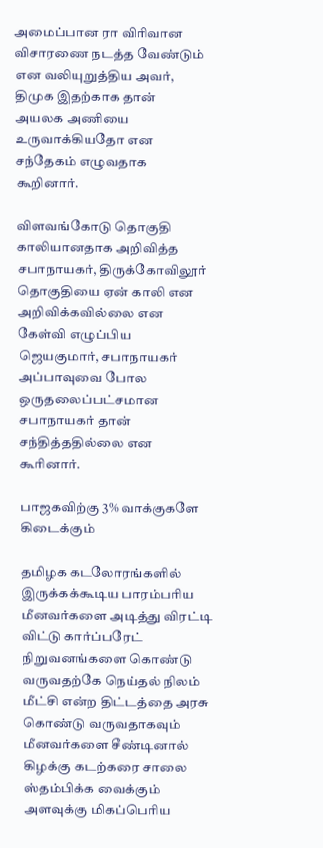அமைப்பான ரா விரிவான விசாரணை நடத்த வேண்டும் என வலியுறுத்திய அவர், திமுக இதற்காக தான் அயலக அணியை உருவாக்கியதோ என சந்தேகம் எழுவதாக கூறினார்.

விளவங்கோடு தொகுதி காலியானதாக அறிவித்த சபாநாயகர், திருக்கோவிலூர் தொகுதியை ஏன் காலி என அறிவிக்கவில்லை என கேள்வி எழுப்பிய ஜெயகுமார், சபாநாயகர் அப்பாவுவை போல ஒருதலைப்பட்சமான சபாநாயகர் தான் சந்தித்ததில்லை என கூரினார்.

பாஜகவிற்கு 3% வாக்குகளே கிடைக்கும்

தமிழக கடலோரங்களில் இருக்கக்கூடிய பாரம்பரிய மீனவர்களை அடித்து விரட்டி விட்டு கார்ப்பரேட் நிறுவனங்களை கொண்டு வருவதற்கே நெய்தல் நிலம் மீட்சி என்ற திட்டத்தை அரசு கொண்டு வருவதாகவும் மீனவர்களை சீண்டினால் கிழக்கு கடற்கரை சாலை ஸ்தம்பிக்க வைக்கும் அளவுக்கு மிகப்பெரிய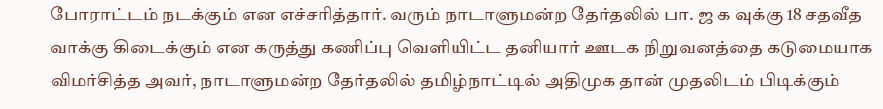போராட்டம் நடக்கும் என எச்சரித்தார். வரும் நாடாளுமன்ற தேர்தலில் பா. ஜ க வுக்கு 18 சதவீத வாக்கு கிடைக்கும் என கருத்து கணிப்பு வெளியிட்ட தனியார் ஊடக நிறுவனத்தை கடுமையாக விமர்சித்த அவர், நாடாளுமன்ற தேர்தலில் தமிழ்நாட்டில் அதிமுக தான் முதலிடம் பிடிக்கும்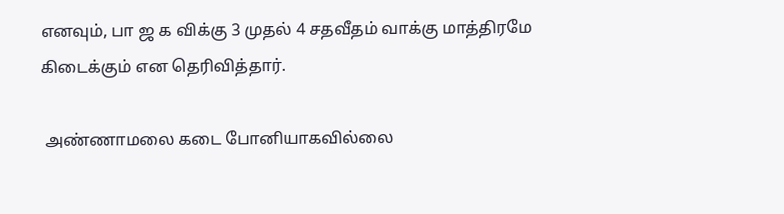எனவும், பா ஜ க விக்கு 3 முதல் 4 சதவீதம் வாக்கு மாத்திரமே கிடைக்கும் என தெரிவித்தார்.

 அண்ணாமலை கடை போனியாகவில்லை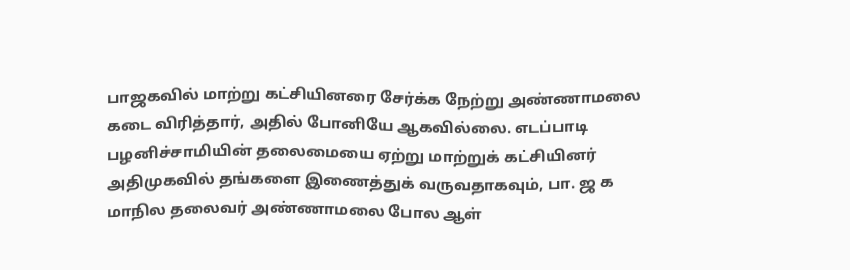பாஜகவில் மாற்று கட்சியினரை சேர்க்க நேற்று அண்ணாமலை கடை விரித்தார், அதில் போனியே ஆகவில்லை. எடப்பாடி பழனிச்சாமியின் தலைமையை ஏற்று மாற்றுக் கட்சியினர் அதிமுகவில் தங்களை இணைத்துக் வருவதாகவும், பா. ஜ க மாநில தலைவர் அண்ணாமலை போல ஆள்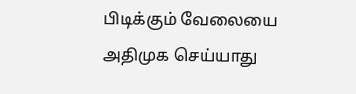பிடிக்கும் வேலையை அதிமுக செய்யாது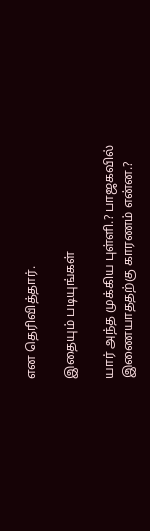என தெரிவித்தார்.

இதையும் படியுங்கள்

யார் அந்த முக்கிய புள்ளி.? பாஜகவில் இணையாததற்கு காரணம் என்ன.?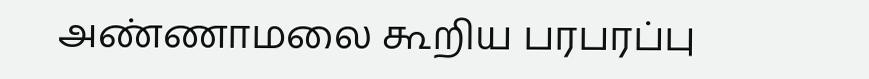அண்ணாமலை கூறிய பரபரப்பு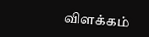விளக்கம்